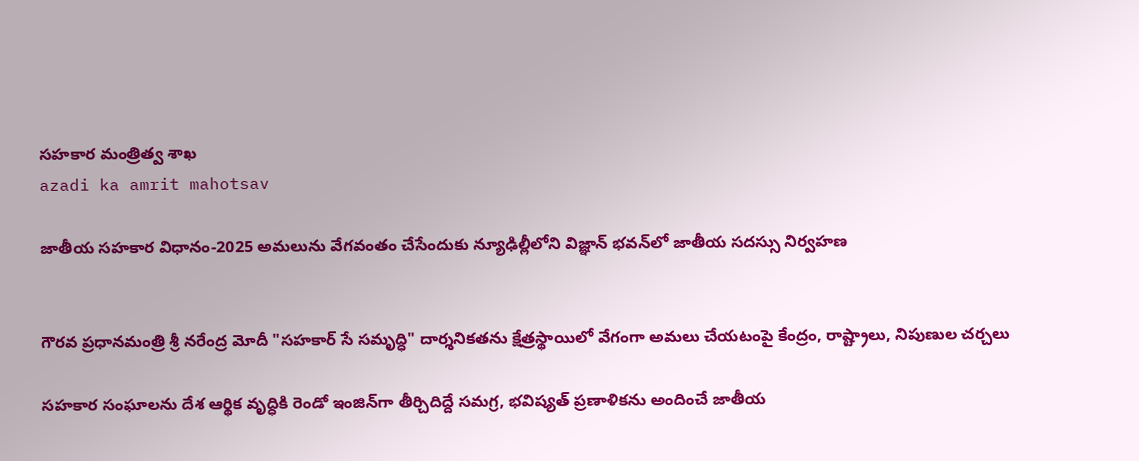సహకార మంత్రిత్వ శాఖ
azadi ka amrit mahotsav

జాతీయ సహకార విధానం-2025 అమలును వేగవంతం చేసేందుకు న్యూఢిల్లీలోని విజ్ఞాన్ భవన్‌లో జాతీయ సదస్సు నిర్వహణ


గౌరవ ప్రధానమంత్రి శ్రీ నరేంద్ర మోదీ "సహకార్ సే సమృద్ధి" దార్శనికతను క్షేత్రస్థాయిలో వేగంగా అమలు చేయటంపై కేంద్రం, రాష్ట్రాలు, నిపుణుల చర్చలు

సహకార సంఘాలను దేశ ఆర్థిక వృద్ధికి రెండో ఇంజిన్‌గా తీర్చిదిద్దే సమగ్ర, భవిష్యత్ ప్రణాళికను అందించే జాతీయ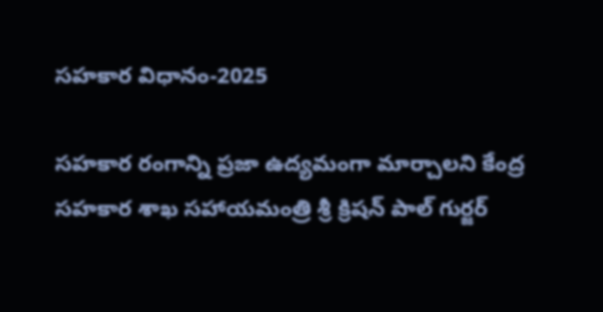సహకార విధానం-2025

సహకార రంగాన్ని ప్రజా ఉద్యమంగా మార్చాలని కేంద్ర సహకార శాఖ సహాయమంత్రి శ్రీ క్రిషన్ పాల్ గుర్జర్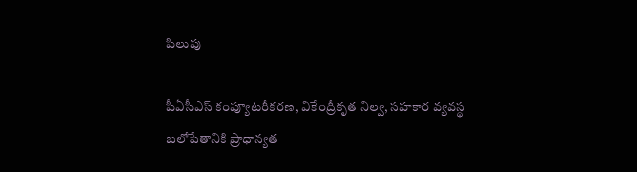పిలుపు

పీఏసీఎస్ కంప్యూటరీకరణ, వికేంద్రీకృత నిల్వ, సహకార వ్యవస్థ బలోపేతానికి ప్రాధాన్యత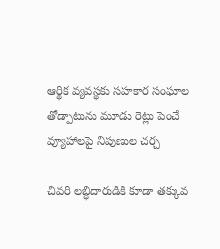ఆర్థిక వ్యవస్థకు సహకార సంఘాల తోడ్పాటును మూడు రెట్లు పెంచే వ్యూహాలపై నిపుణుల చర్చ

చివరి లబ్ధిదారుడికి కూడా తక్కువ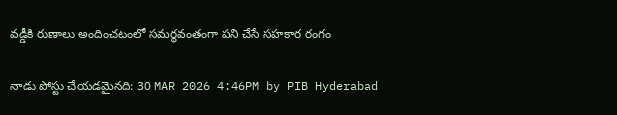వడ్డీకి రుణాలు అందించటంలో సమర్థవంతంగా పని చేసే సహకార రంగం

నాడు పోస్టు చేయడమైనది: 30 MAR 2026 4:46PM by PIB Hyderabad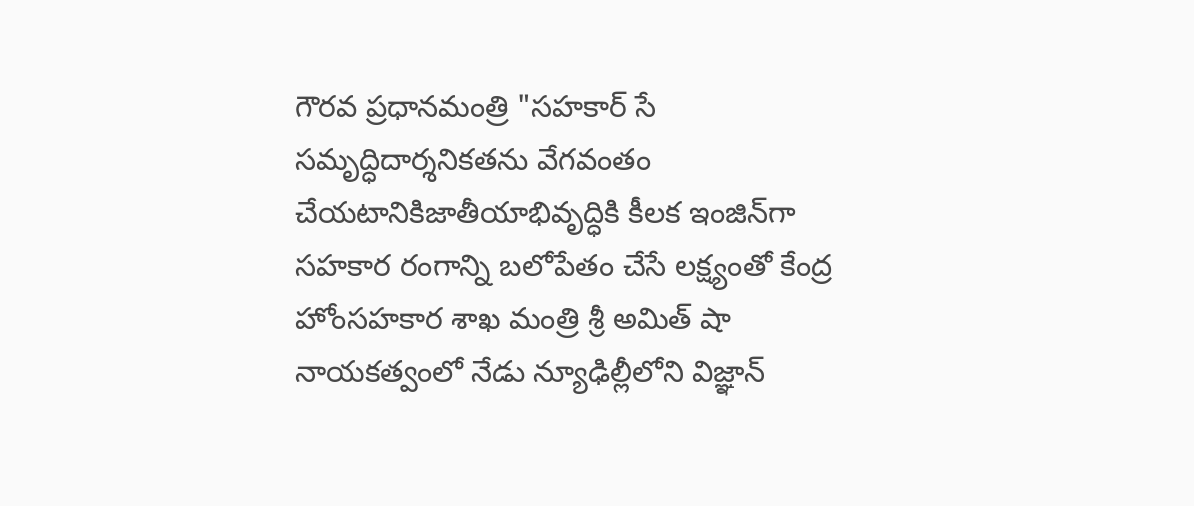గౌరవ ప్రధానమంత్రి "సహకార్ సే సమృద్ధిదార్శనికతను వేగవంతం చేయటానికిజాతీయాభివృద్ధికి కీలక ఇంజిన్‌గా సహకార రంగాన్ని బలోపేతం చేసే లక్ష్యంతో కేంద్ర హోంసహకార శాఖ మంత్రి శ్రీ అమిత్ షా నాయకత్వంలో నేడు న్యూఢిల్లీలోని విజ్ఞాన్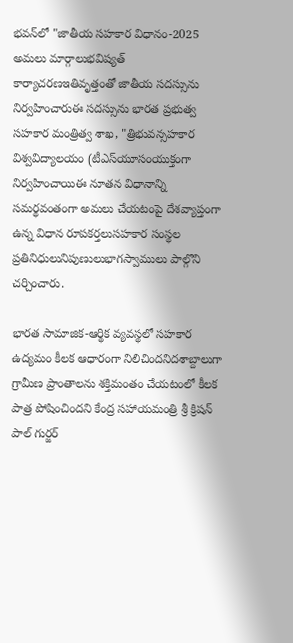భవన్‌లో "జాతీయ సహకార విధానం-2025 అమలు మార్గాలుభవిష్యత్ కార్యాచరణఇతివృత్తంతో జాతీయ సదస్సును నిర్వహించారుఈ సదస్సును భారత ప్రభుత్వ సహకార మంత్రిత్వ శాఖ, "త్రిభువన్సహకార విశ్వవిద్యాలయం (టీఎస్‌యూసంయుక్తంగా నిర్వహించాయిఈ నూతన విధానాన్ని సమర్థవంతంగా అమలు చేయటంపై దేశవ్యాప్తంగా ఉన్న విధాన రూపకర్తలుసహకార సంస్థల ప్రతినిధులునిపుణులుభాగస్వాములు పాల్గొని చర్చించారు.

భారత సామాజిక-ఆర్థిక వ్యవస్థలో సహకార ఉద్యమం కీలక ఆధారంగా నిలిచిందనిదశాబ్దాలుగా గ్రామీణ ప్రాంతాలను శక్తిమంతం చేయటంలో కీలక పాత్ర పోషించిందని కేంద్ర సహాయమంత్రి శ్రీ క్రిషన్ పాల్ గుర్జర్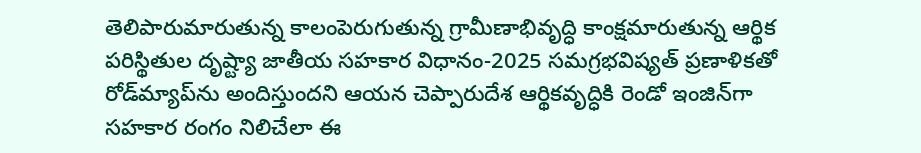తెలిపారుమారుతున్న కాలంపెరుగుతున్న గ్రామీణాభివృద్ధి కాంక్షమారుతున్న ఆర్థిక పరిస్థితుల దృష్ట్యా జాతీయ సహకార విధానం-2025 సమగ్రభవిష్యత్ ప్రణాళికతో రోడ్‌మ్యాప్‌ను అందిస్తుందని ఆయన చెప్పారుదేశ ఆర్థికవృద్ధికి రెండో ఇంజిన్‌గా సహకార రంగం నిలిచేలా ఈ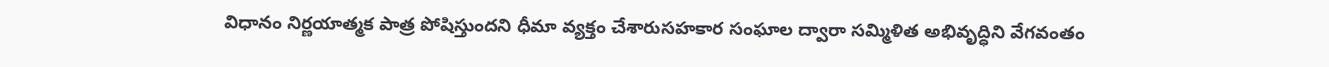విధానం నిర్ణయాత్మక పాత్ర పోషిస్తుందని ధీమా వ్యక్తం చేశారుసహకార సంఘాల ద్వారా సమ్మిళిత అభివృద్ధిని వేగవంతం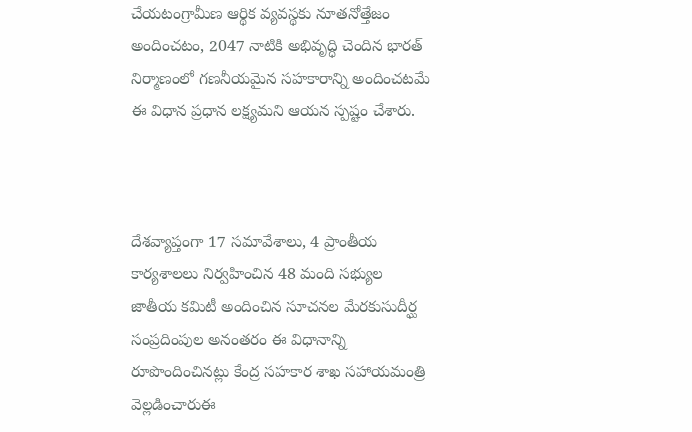చేయటంగ్రామీణ ఆర్థిక వ్యవస్థకు నూతనోత్తేజం అందించటం, 2047 నాటికి అభివృద్ధి చెందిన భారత్ నిర్మాణంలో గణనీయమైన సహకారాన్ని అందించటమే ఈ విధాన ప్రధాన లక్ష్యమని ఆయన స్పష్టం చేశారు.



దేశవ్యాప్తంగా 17 సమావేశాలు, 4 ప్రాంతీయ కార్యశాలలు నిర్వహించిన 48 మంది సభ్యుల జాతీయ కమిటీ అందించిన సూచనల మేరకుసుదీర్ఘ సంప్రదింపుల అనంతరం ఈ విధానాన్ని రూపొందించినట్లు కేంద్ర సహకార శాఖ సహాయమంత్రి వెల్లడించారుఈ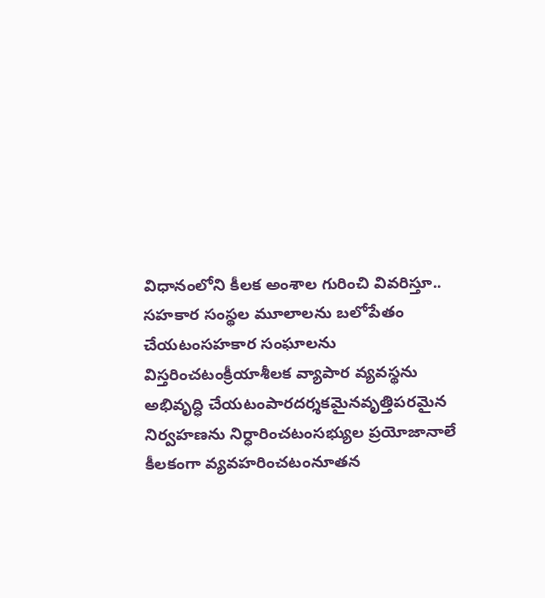విధానంలోని కీలక అంశాల గురించి వివరిస్తూ.. సహకార సంస్థల మూలాలను బలోపేతం చేయటంసహకార సంఘాలను విస్తరించటంక్రీయాశీలక వ్యాపార వ్యవస్థను అభివృద్ధి చేయటంపారదర్శకమైనవృత్తిపరమైన నిర్వహణను నిర్ధారించటంసభ్యుల ప్రయోజానాలే కీలకంగా వ్యవహరించటంనూతన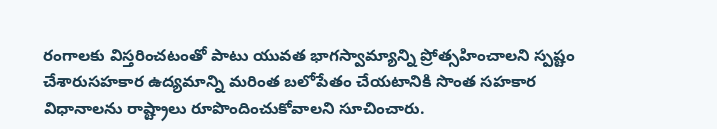రంగాలకు విస్తరించటంతో పాటు యువత భాగస్వామ్యాన్ని ప్రోత్సహించాలని స్పష్టం చేశారుసహకార ఉద్యమాన్ని మరింత బలోపేతం చేయటానికి సొంత సహకార విధానాలను రాష్ట్రాలు రూపొందించుకోవాలని సూచించారు.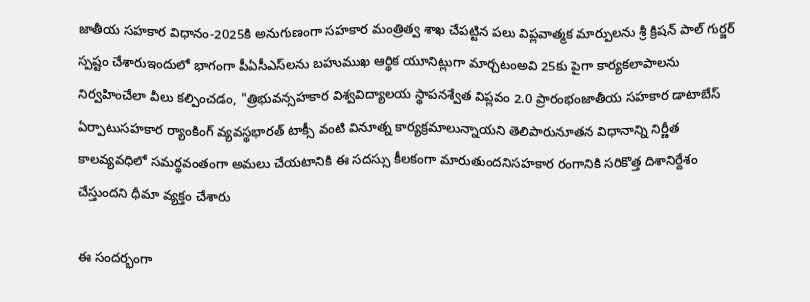జాతీయ సహకార విధానం-2025కి అనుగుణంగా సహకార మంత్రిత్వ శాఖ చేపట్టిన పలు విప్లవాత్మక మార్పులను శ్రీ క్రిషన్ పాల్ గుర్జర్ స్పష్టం చేశారుఇందులో భాగంగా పీఏసీఎస్‌లను బహుముఖ ఆర్థిక యూనిట్లుగా మార్చటంఅవి 25కు పైగా కార్యకలాపాలను నిర్వహించేలా వీలు కల్పించడం, "త్రిభువన్సహకార విశ్వవిద్యాలయ స్థాపనశ్వేత విప్లవం 2.0 ప్రారంభంజాతీయ సహకార డాటాబేస్ ఏర్పాటుసహకార ర్యాంకింగ్ వ్యవస్థభారత్ టాక్సీ వంటి వినూత్న కార్యక్రమాలున్నాయని తెలిపారునూతన విధానాన్ని నిర్ణీత కాలవ్యవధిలో సమర్థవంతంగా అమలు చేయటానికి ఈ సదస్సు కీలకంగా మారుతుందనిసహకార రంగానికి సరికొత్త దిశానిర్దేశం చేస్తుందని ధీమా వ్యక్తం చేశారు

ఈ సందర్భంగా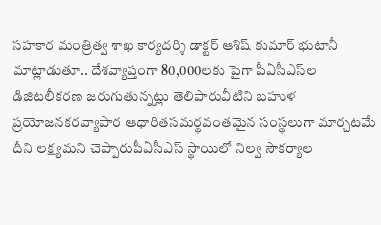సహకార మంత్రిత్వ శాఖ కార్యదర్శి డాక్టర్ ఆశిష్ కుమార్ భుటానీ మాట్లాడుతూ.. దేశవ్యాప్తంగా 80,000లకు పైగా పీఏసీఎస్‌ల డిజిటలీకరణ జరుగుతున్నట్లు తెలిపారువీటిని బహుళ ప్రయోజనకరవ్యాపార ఆధారితసమర్థవంతమైన సంస్థలుగా మార్చటమే దీని లక్ష్యమని చెప్పారుపీఏసీఎస్‌ స్థాయిలో నిల్వ సౌకర్యాల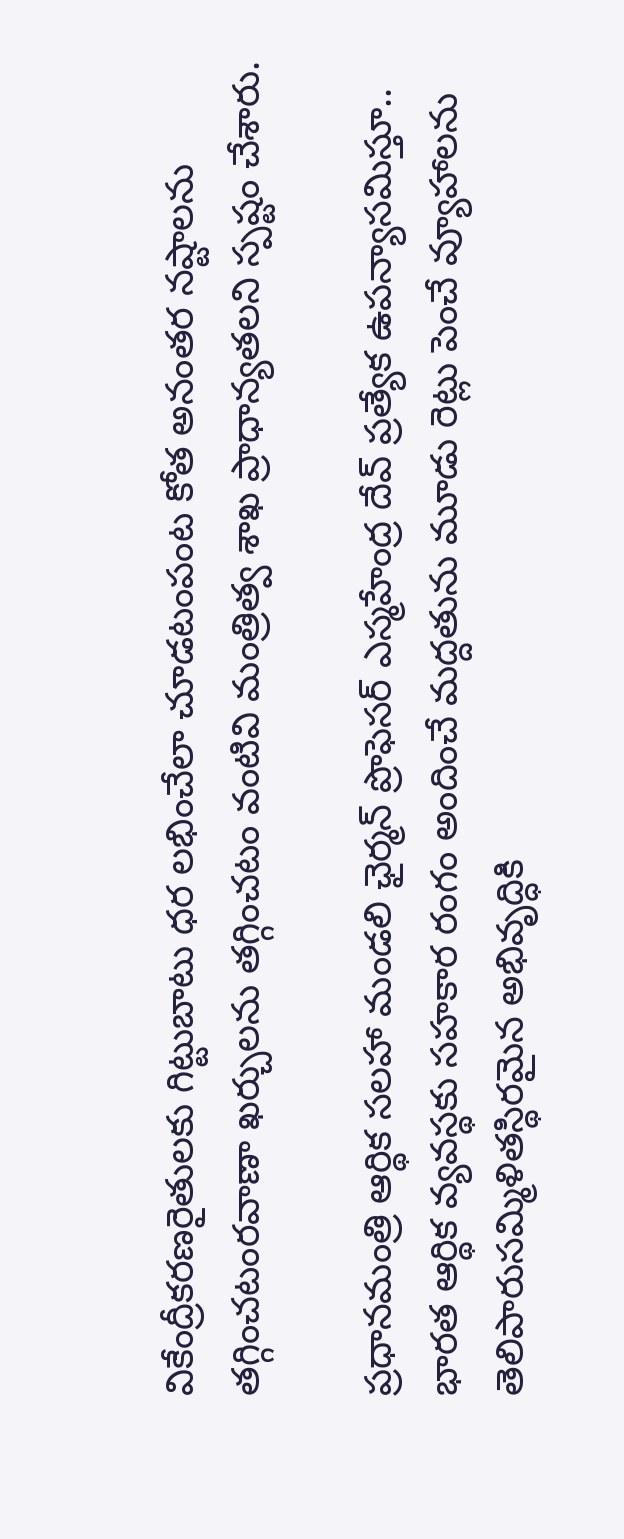వికేంద్రీకరణరైతులకు గిట్టుబాటు ధర లభించేలా చూడటంపంట కోత అనంతర నష్టాలను తగ్గించటంరవాణా ఖర్చులను తగ్గించటం వంటివి మంత్రిత్వ శాఖ ప్రాధాన్యతలని స్పష్టం చేశారు.

ప్రధానమంత్రి ఆర్థిక సలహా మండలి ఛైర్మన్ ప్రొఫెసర్ ఎస్మహేంద్ర దేవ్ ప్రత్యేక ఉపన్యాసమిస్తూ.. భారత ఆర్థిక వ్యవస్థకు సహకార రంగం అందించే మద్దతును మూడు రెట్లు పెంచే వ్యూహాలను తెలిపారుసమ్మిళితస్థిరమైన అభివృద్ధికి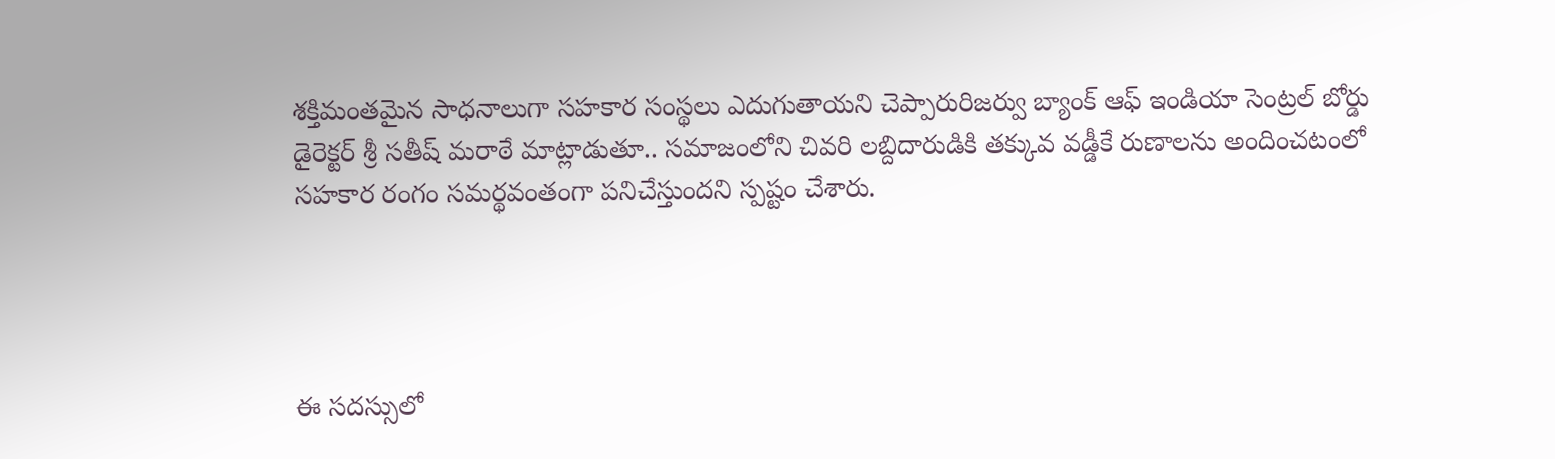శక్తిమంతమైన సాధనాలుగా సహకార సంస్థలు ఎదుగుతాయని చెప్పారురిజర్వు బ్యాంక్ ఆఫ్ ఇండియా సెంట్రల్ బోర్డు డైరెక్టర్ శ్రీ సతీష్ మరాఠే మాట్లాడుతూ.. సమాజంలోని చివరి లబ్దిదారుడికి తక్కువ వడ్డీకే రుణాలను అందించటంలో సహకార రంగం సమర్థవంతంగా పనిచేస్తుందని స్పష్టం చేశారు.




ఈ సదస్సులో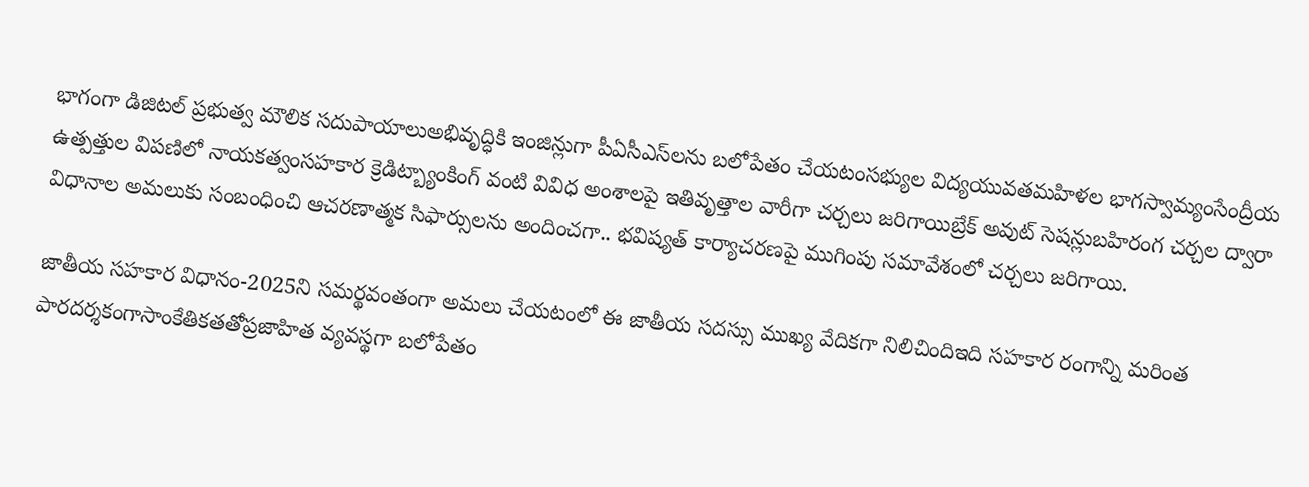భాగంగా డిజిటల్ ప్రభుత్వ మౌలిక సదుపాయాలుఅభివృద్ధికి ఇంజిన్లుగా పీఏసీఎస్‌లను బలోపేతం చేయటంసభ్యుల విద్యయువతమహిళల భాగస్వామ్యంసేంద్రీయ ఉత్పత్తుల విపణిలో నాయకత్వంసహకార క్రెడిట్బ్యాంకింగ్ వంటి వివిధ అంశాలపై ఇతివృత్తాల వారీగా చర్చలు జరిగాయిబ్రేక్ అవుట్ సెషన్లుబహిరంగ చర్చల ద్వారా విధానాల అమలుకు సంబంధించి ఆచరణాత్మక సిఫార్సులను అందించగా.. భవిష్యత్ కార్యాచరణపై ముగింపు సమావేశంలో చర్చలు జరిగాయి.

జాతీయ సహకార విధానం-2025ని సమర్థవంతంగా అమలు చేయటంలో ఈ జాతీయ సదస్సు ముఖ్య వేదికగా నిలిచిందిఇది సహకార రంగాన్ని మరింత పారదర్శకంగాసాంకేతికతతోప్రజాహిత వ్యవస్థగా బలోపేతం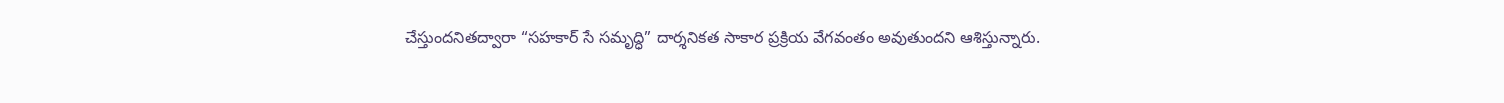చేస్తుందనితద్వారా “సహకార్ సే సమృద్ధి” దార్శనికత సాకార ప్రక్రియ వేగవంతం అవుతుందని ఆశిస్తున్నారు.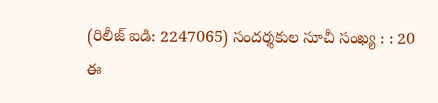(రిలీజ్ ఐడి: 2247065) సందర్శకుల సూచీ సంఖ్య : : 20
ఈ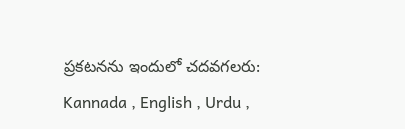ప్రకటనను ఇందులో చదవగలరు: Kannada , English , Urdu ,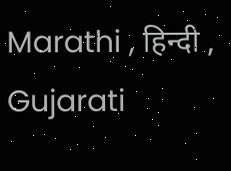Marathi , हिन्दी , Gujarati